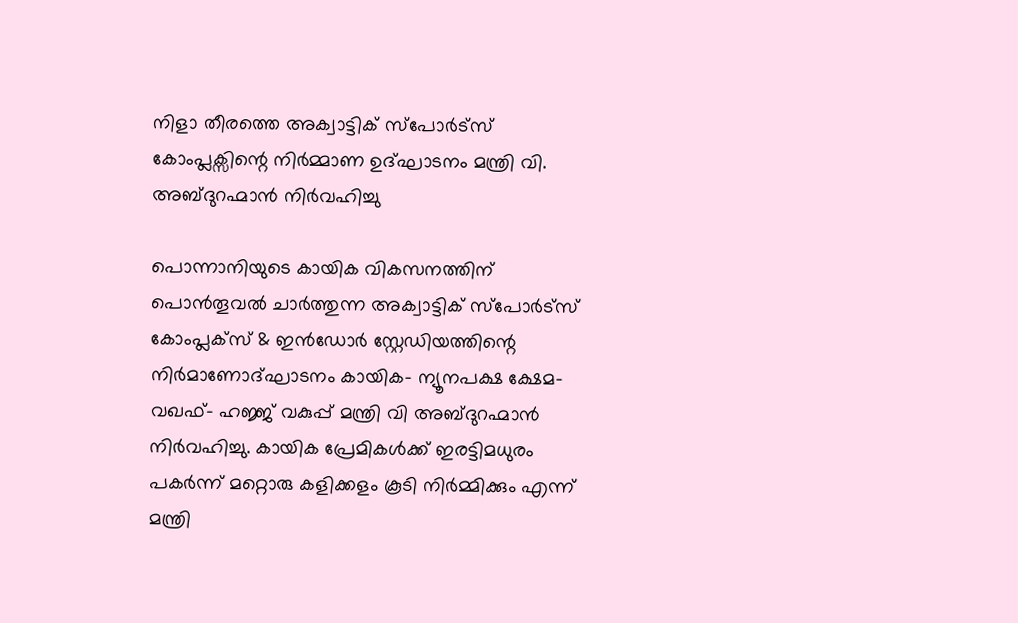നിളാ തീരത്തെ അക്വാട്ടിക് സ്പോർട്സ് കോംപ്ലക്സിന്റെ നിർമ്മാണ ഉദ്ഘാടനം മന്ത്രി വി. അബ്ദുറഹ്മാൻ നിർവഹിച്ചു

പൊന്നാനിയുടെ കായിക വികസനത്തിന് പൊന്‍തൂവല്‍ ചാര്‍ത്തുന്ന അക്വാട്ടിക് സ്‌പോര്‍ട്‌സ് കോംപ്ലക്‌സ് & ഇന്‍ഡോര്‍ സ്റ്റേഡിയത്തിന്റെ നിര്‍മാണോദ്ഘാടനം കായിക- ന്യൂനപക്ഷ ക്ഷേമ- വഖഫ്- ഹജ്ജ് വകുപ്പ് മന്ത്രി വി അബ്ദുറഹ്മാന്‍ നിര്‍വഹിച്ചു. കായിക പ്രേമികള്‍ക്ക് ഇരട്ടിമധുരം പകര്‍ന്ന് മറ്റൊരു കളിക്കളം കൂടി നിര്‍മ്മിക്കും എന്ന് മന്ത്രി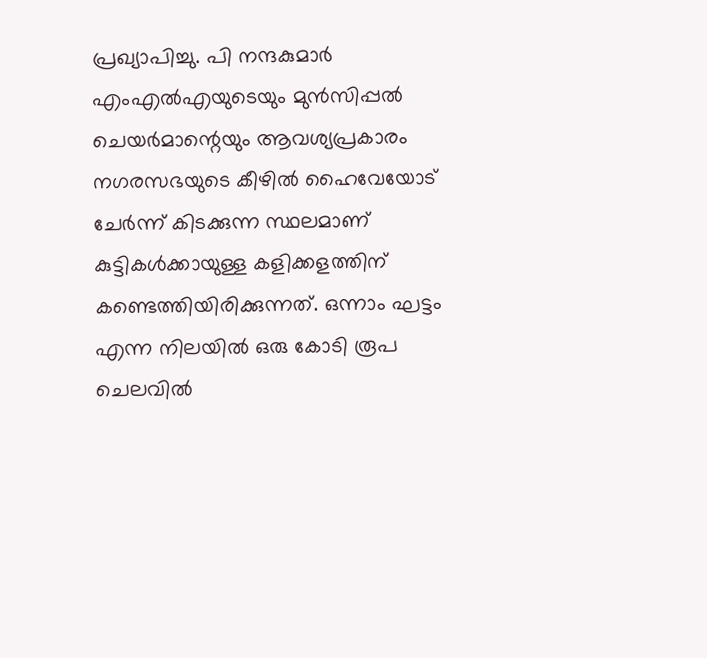പ്രഖ്യാപിച്ചു. പി നന്ദകുമാര്‍ എംഎല്‍എയുടെയും മുന്‍സിപ്പല്‍ ചെയര്‍മാന്റെയും ആവശ്യപ്രകാരം നഗരസഭയുടെ കീഴില്‍ ഹൈവേയോട് ചേര്‍ന്ന് കിടക്കുന്ന സ്ഥലമാണ് കുട്ടികള്‍ക്കായുള്ള കളിക്കളത്തിന് കണ്ടെത്തിയിരിക്കുന്നത്. ഒന്നാം ഘട്ടം എന്ന നിലയില്‍ ഒരു കോടി രൂപ ചെലവില്‍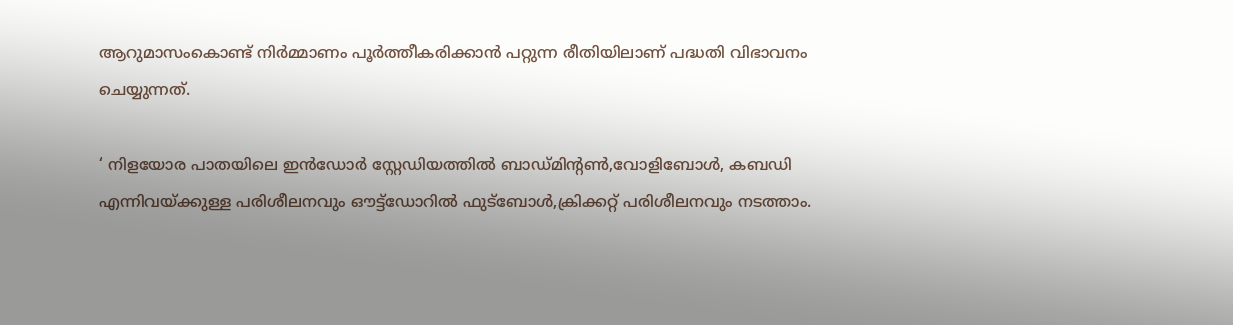ആറുമാസംകൊണ്ട് നിര്‍മ്മാണം പൂര്‍ത്തീകരിക്കാന്‍ പറ്റുന്ന രീതിയിലാണ് പദ്ധതി വിഭാവനം ചെയ്യുന്നത്.

‘ നിളയോര പാതയിലെ ഇന്‍ഡോര്‍ സ്റ്റേഡിയത്തില്‍ ബാഡ്മിന്റണ്‍,വോളിബോള്‍, കബഡി എന്നിവയ്ക്കുള്ള പരിശീലനവും ഔട്ട്‌ഡോറില്‍ ഫുട്‌ബോള്‍,ക്രിക്കറ്റ് പരിശീലനവും നടത്താം.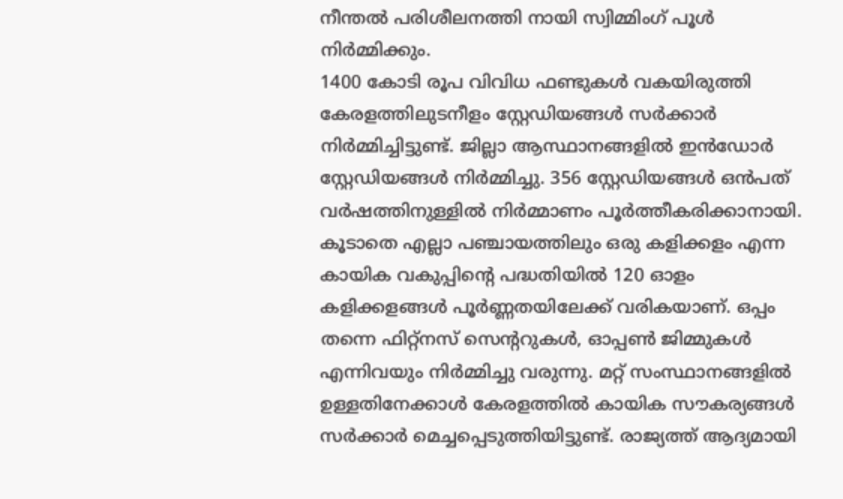നീന്തല്‍ പരിശീലനത്തി നായി സ്വിമ്മിംഗ് പൂള്‍ നിര്‍മ്മിക്കും.
1400 കോടി രൂപ വിവിധ ഫണ്ടുകള്‍ വകയിരുത്തി കേരളത്തിലുടനീളം സ്റ്റേഡിയങ്ങള്‍ സര്‍ക്കാര്‍ നിര്‍മ്മിച്ചിട്ടുണ്ട്. ജില്ലാ ആസ്ഥാനങ്ങളില്‍ ഇന്‍ഡോര്‍ സ്റ്റേഡിയങ്ങള്‍ നിര്‍മ്മിച്ചു. 356 സ്റ്റേഡിയങ്ങള്‍ ഒന്‍പത് വര്‍ഷത്തിനുള്ളില്‍ നിര്‍മ്മാണം പൂര്‍ത്തീകരിക്കാനായി. കൂടാതെ എല്ലാ പഞ്ചായത്തിലും ഒരു കളിക്കളം എന്ന കായിക വകുപ്പിന്റെ പദ്ധതിയില്‍ 120 ഓളം കളിക്കളങ്ങള്‍ പൂര്‍ണ്ണതയിലേക്ക് വരികയാണ്. ഒപ്പം തന്നെ ഫിറ്റ്‌നസ് സെന്ററുകള്‍, ഓപ്പണ്‍ ജിമ്മുകള്‍ എന്നിവയും നിര്‍മ്മിച്ചു വരുന്നു. മറ്റ് സംസ്ഥാനങ്ങളില്‍ ഉള്ളതിനേക്കാള്‍ കേരളത്തില്‍ കായിക സൗകര്യങ്ങള്‍ സര്‍ക്കാര്‍ മെച്ചപ്പെടുത്തിയിട്ടുണ്ട്. രാജ്യത്ത് ആദ്യമായി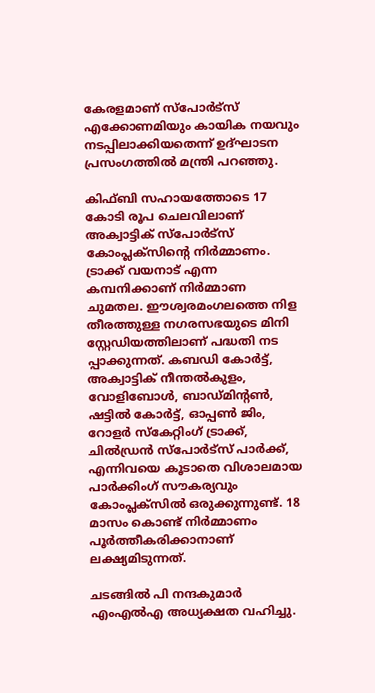കേരളമാണ് സ്‌പോര്‍ട്‌സ് എക്കോണമിയും കായിക നയവും നടപ്പിലാക്കിയതെന്ന് ഉദ്ഘാടന പ്രസംഗത്തില്‍ മന്ത്രി പറഞ്ഞു.

കിഫ്ബി സഹായത്തോടെ 17 കോടി രൂപ ചെലവിലാണ് അക്വാട്ടിക് സ്‌പോര്‍ട്‌സ് കോംപ്ലക്‌സിന്റെ നിര്‍മ്മാണം. ട്രാക്ക് വയനാട് എന്ന കമ്പനിക്കാണ് നിര്‍മ്മാണ ചുമതല. ഈശ്വരമംഗലത്തെ നിള തീരത്തുള്ള നഗരസഭയുടെ മിനി സ്റ്റേഡിയത്തിലാണ് പദ്ധതി നട പ്പാക്കുന്നത്. കബഡി കോര്‍ട്ട്, അക്വാട്ടിക് നീന്തല്‍കുളം, വോളിബോള്‍, ബാഡ്മിന്റണ്‍, ഷട്ടില്‍ കോര്‍ട്ട്, ഓപ്പണ്‍ ജിം, റോളര്‍ സ്‌കേറ്റിംഗ് ട്രാക്ക്, ചില്‍ഡ്രന്‍ സ്‌പോര്‍ട്‌സ് പാര്‍ക്ക്, എന്നിവയെ കൂടാതെ വിശാലമായ പാര്‍ക്കിംഗ് സൗകര്യവും കോംപ്ലക്‌സില്‍ ഒരുക്കുന്നുണ്ട്. 18 മാസം കൊണ്ട് നിര്‍മ്മാണം പൂര്‍ത്തീകരിക്കാനാണ് ലക്ഷ്യമിടുന്നത്.

ചടങ്ങില്‍ പി നന്ദകുമാര്‍ എംഎല്‍എ അധ്യക്ഷത വഹിച്ചു.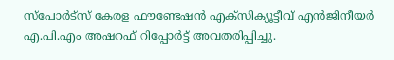സ്‌പോര്‍ട്‌സ് കേരള ഫൗണ്ടേഷന്‍ എക്‌സിക്യൂട്ടീവ് എന്‍ജിനീയര്‍ എ.പി.എം അഷറഫ് റിപ്പോര്‍ട്ട് അവതരിപ്പിച്ചു.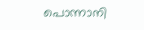പൊന്നാനി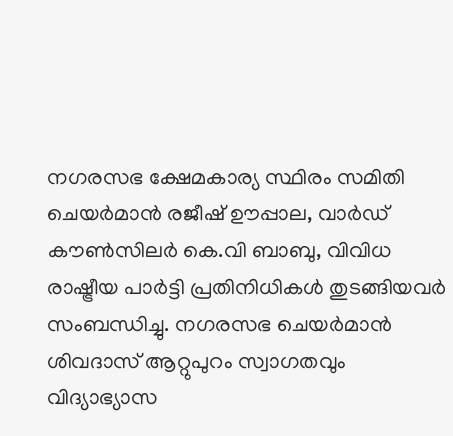നഗരസഭ ക്ഷേമകാര്യ സ്ഥിരം സമിതി ചെയര്‍മാന്‍ രജീഷ് ഊപ്പാല, വാര്‍ഡ് കൗണ്‍സിലര്‍ കെ.വി ബാബു, വിവിധ രാഷ്ട്രീയ പാര്‍ട്ടി പ്രതിനിധികള്‍ തുടങ്ങിയവര്‍ സംബന്ധിച്ചു. നഗരസഭ ചെയര്‍മാന്‍ ശിവദാസ് ആറ്റുപുറം സ്വാഗതവും വിദ്യാഭ്യാസ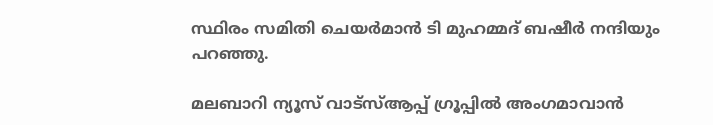സ്ഥിരം സമിതി ചെയര്‍മാന്‍ ടി മുഹമ്മദ് ബഷീര്‍ നന്ദിയും പറഞ്ഞു.

മലബാറി ന്യൂസ് വാട്‌സ്ആപ്പ് ഗ്രൂപ്പില്‍ അംഗമാവാന്‍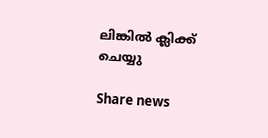ലിങ്കില്‍ ക്ലിക്ക് ചെയ്യു

Share news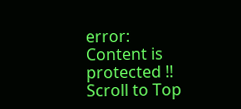error: Content is protected !!
Scroll to Top